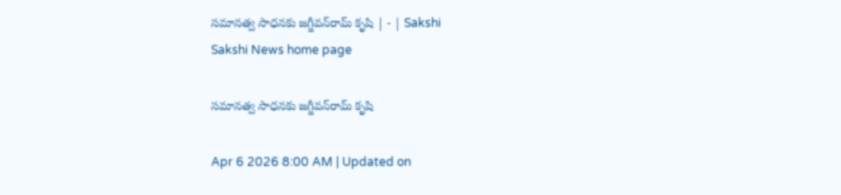సమానత్వ సాధనకు జగ్జీవన్‌రామ్‌ కృషి | - | Sakshi
Sakshi News home page

సమానత్వ సాధనకు జగ్జీవన్‌రామ్‌ కృషి

Apr 6 2026 8:00 AM | Updated on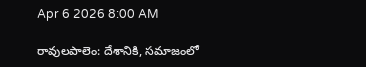Apr 6 2026 8:00 AM

రావులపాలెం: దేశానికి, సమాజంలో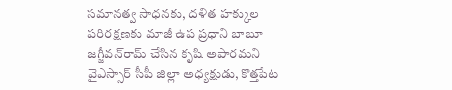సమానత్వ సాధనకు, దళిత హక్కుల పరిరక్షణకు మాజీ ఉప ప్రధాని బాబూ జగ్జీవన్‌రామ్‌ చేసిన కృషి అపారమని వైఎస్సార్‌ సీపీ జిల్లా అధ్యక్షుడు, కొత్తపేట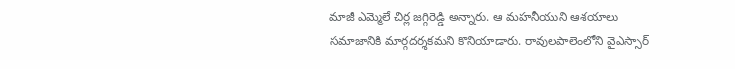మాజీ ఎమ్మెలే చిర్ల జగ్గిరెడ్డి అన్నారు. ఆ మహనీయుని ఆశయాలు సమాజానికి మార్గదర్శకమని కొనియాడారు. రావులపాలెంలోని వైఎస్సార్‌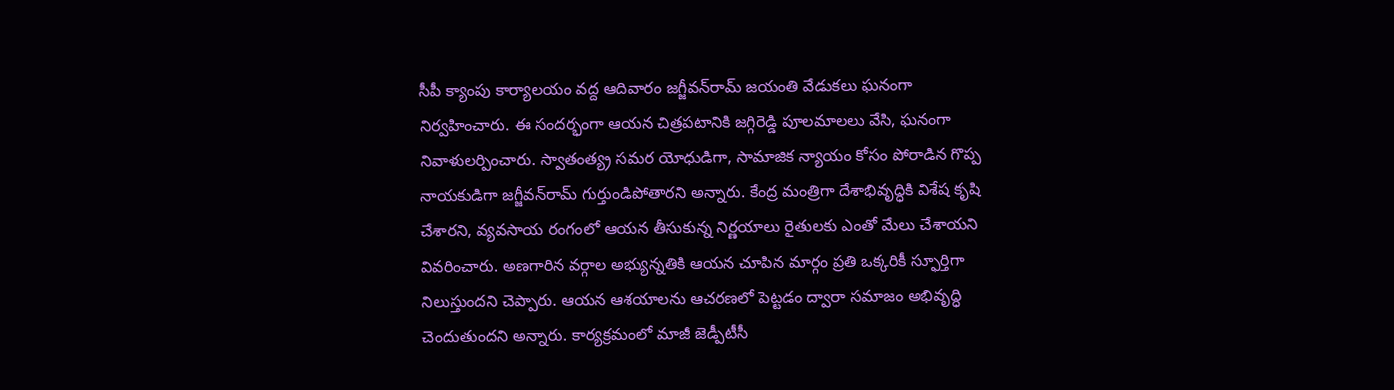సీపీ క్యాంపు కార్యాలయం వద్ద ఆదివారం జగ్జీవన్‌రామ్‌ జయంతి వేడుకలు ఘనంగా నిర్వహించారు. ఈ సందర్భంగా ఆయన చిత్రపటానికి జగ్గిరెడ్డి పూలమాలలు వేసి, ఘనంగా నివాళులర్పించారు. స్వాతంత్య్ర సమర యోధుడిగా, సామాజిక న్యాయం కోసం పోరాడిన గొప్ప నాయకుడిగా జగ్జీవన్‌రామ్‌ గుర్తుండిపోతారని అన్నారు. కేంద్ర మంత్రిగా దేశాభివృద్ధికి విశేష కృషి చేశారని, వ్యవసాయ రంగంలో ఆయన తీసుకున్న నిర్ణయాలు రైతులకు ఎంతో మేలు చేశాయని వివరించారు. అణగారిన వర్గాల అభ్యున్నతికి ఆయన చూపిన మార్గం ప్రతి ఒక్కరికీ స్ఫూర్తిగా నిలుస్తుందని చెప్పారు. ఆయన ఆశయాలను ఆచరణలో పెట్టడం ద్వారా సమాజం అభివృద్ధి చెందుతుందని అన్నారు. కార్యక్రమంలో మాజీ జెడ్పీటీసీ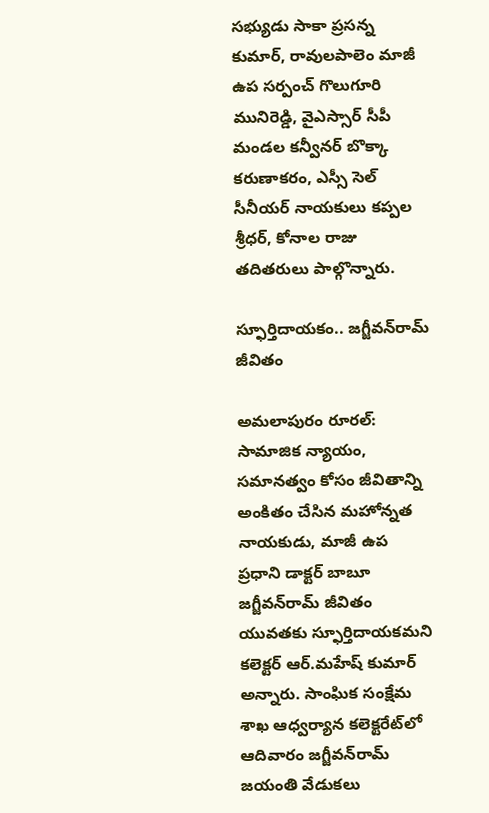సభ్యుడు సాకా ప్రసన్న కుమార్‌, రావులపాలెం మాజీ ఉప సర్పంచ్‌ గొలుగూరి మునిరెడ్డి, వైఎస్సార్‌ సీపీ మండల కన్వీనర్‌ బొక్కా కరుణాకరం, ఎస్సీ సెల్‌ సీనీయర్‌ నాయకులు కప్పల శ్రీధర్‌, కోనాల రాజు తదితరులు పాల్గొన్నారు.

స్ఫూర్తిదాయకం.. జగ్జీవన్‌రామ్‌ జీవితం

అమలాపురం రూరల్‌: సామాజిక న్యాయం, సమానత్వం కోసం జీవితాన్ని అంకితం చేసిన మహోన్నత నాయకుడు, మాజీ ఉప ప్రధాని డాక్టర్‌ బాబూ జగ్జీవన్‌రామ్‌ జీవితం యువతకు స్ఫూర్తిదాయకమని కలెక్టర్‌ ఆర్‌.మహేష్‌ కుమార్‌ అన్నారు. సాంఘిక సంక్షేమ శాఖ ఆధ్వర్యాన కలెక్టరేట్‌లో ఆదివారం జగ్జీవన్‌రామ్‌ జయంతి వేడుకలు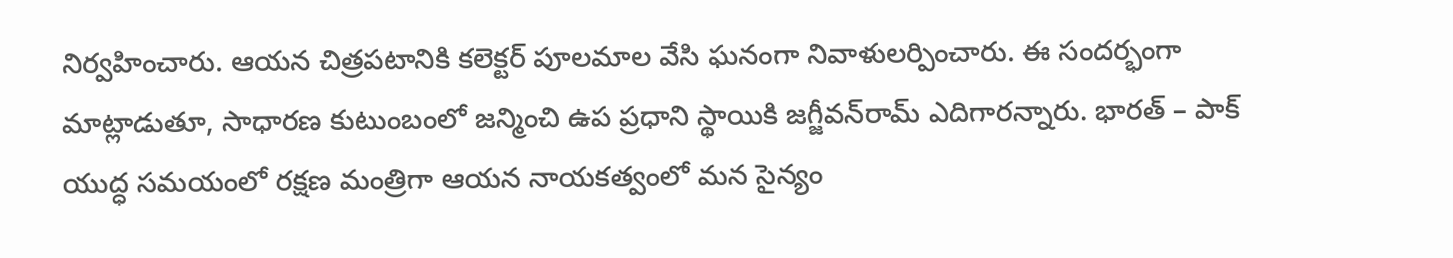నిర్వహించారు. ఆయన చిత్రపటానికి కలెక్టర్‌ పూలమాల వేసి ఘనంగా నివాళులర్పించారు. ఈ సందర్భంగా మాట్లాడుతూ, సాధారణ కుటుంబంలో జన్మించి ఉప ప్రధాని స్థాయికి జగ్జీవన్‌రామ్‌ ఎదిగారన్నారు. భారత్‌ – పాక్‌ యుద్ధ సమయంలో రక్షణ మంత్రిగా ఆయన నాయకత్వంలో మన సైన్యం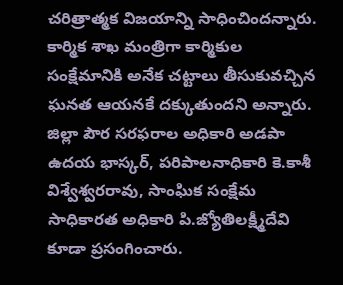చరిత్రాత్మక విజయాన్ని సాధించిందన్నారు. కార్మిక శాఖ మంత్రిగా కార్మికుల సంక్షేమానికి అనేక చట్టాలు తీసుకువచ్చిన ఘనత ఆయనకే దక్కుతుందని అన్నారు. జిల్లా పౌర సరఫరాల అధికారి అడపా ఉదయ భాస్కర్‌, పరిపాలనాధికారి కె.కాశీ విశ్వేశ్వరరావు, సాంఘిక సంక్షేమ సాధికారత అధికారి పి.జ్యోతిలక్ష్మీదేవి కూడా ప్రసంగించారు.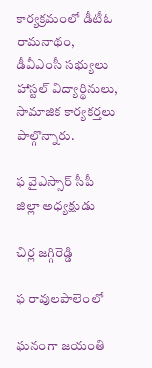కార్యక్రమంలో డీటీఓ రామనాథం, డీవీఎంసీ సభ్యులు హాస్టల్‌ విద్యార్థినులు, సామాజిక కార్యకర్తలు పాల్గొన్నారు.

ఫ వైఎస్సార్‌ సీపీ జిల్లా అధ్యక్షుడు

చిర్ల జగ్గిరెడ్డి

ఫ రావులపాలెంలో

ఘనంగా జయంతి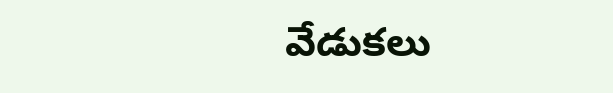వేడుకలు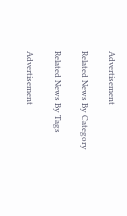Advertisement

Related News By Category

Related News By Tags

Advertisement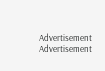Advertisement
Advertisement